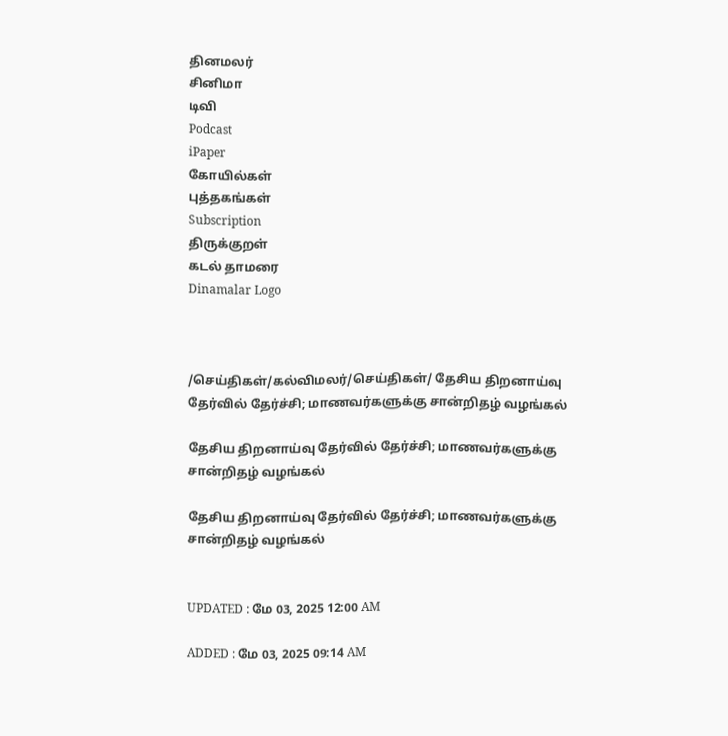தினமலர்
சினிமா
டிவி
Podcast
iPaper
கோயில்கள்
புத்தகங்கள்
Subscription
திருக்குறள்
கடல் தாமரை
Dinamalar Logo



/செய்திகள்/கல்விமலர்/செய்திகள்/ தேசிய திறனாய்வு தேர்வில் தேர்ச்சி; மாணவர்களுக்கு சான்றிதழ் வழங்கல்

தேசிய திறனாய்வு தேர்வில் தேர்ச்சி; மாணவர்களுக்கு சான்றிதழ் வழங்கல்

தேசிய திறனாய்வு தேர்வில் தேர்ச்சி; மாணவர்களுக்கு சான்றிதழ் வழங்கல்


UPDATED : மே 03, 2025 12:00 AM

ADDED : மே 03, 2025 09:14 AM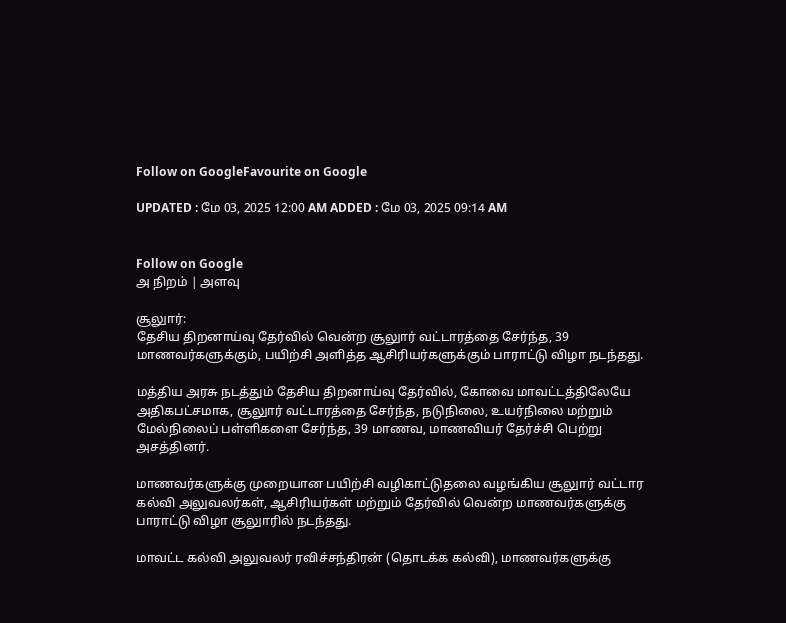Follow on GoogleFavourite on Google

UPDATED : மே 03, 2025 12:00 AM ADDED : மே 03, 2025 09:14 AM


Follow on Google
அ நிறம் | அளவு

சூலுார்:
தேசிய திறனாய்வு தேர்வில் வென்ற சூலுார் வட்டாரத்தை சேர்ந்த, 39 மாணவர்களுக்கும், பயிற்சி அளித்த ஆசிரியர்களுக்கும் பாராட்டு விழா நடந்தது.

மத்திய அரசு நடத்தும் தேசிய திறனாய்வு தேர்வில், கோவை மாவட்டத்திலேயே அதிகபட்சமாக, சூலுார் வட்டாரத்தை சேர்ந்த, நடுநிலை, உயர்நிலை மற்றும் மேல்நிலைப் பள்ளிகளை சேர்ந்த, 39 மாணவ, மாணவியர் தேர்ச்சி பெற்று அசத்தினர்.

மாணவர்களுக்கு முறையான பயிற்சி வழிகாட்டுதலை வழங்கிய சூலுார் வட்டார கல்வி அலுவலர்கள், ஆசிரியர்கள் மற்றும் தேர்வில் வென்ற மாணவர்களுக்கு பாராட்டு விழா சூலுாரில் நடந்தது.

மாவட்ட கல்வி அலுவலர் ரவிச்சந்திரன் (தொடக்க கல்வி), மாணவர்களுக்கு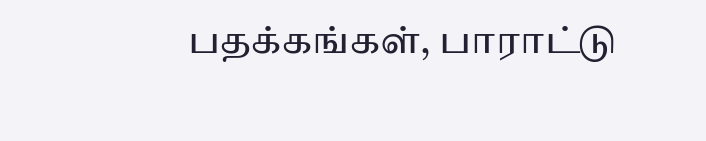பதக்கங்கள், பாராட்டு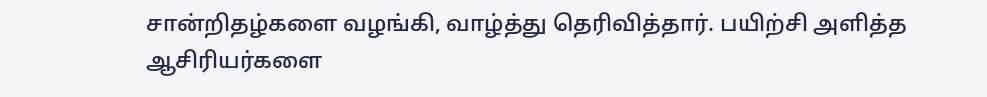சான்றிதழ்களை வழங்கி, வாழ்த்து தெரிவித்தார். பயிற்சி அளித்த ஆசிரியர்களை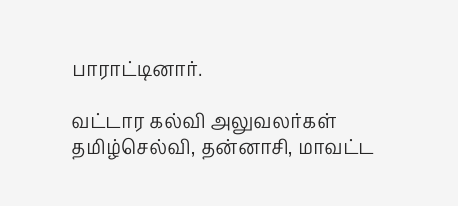பாராட்டினார்.

வட்டார கல்வி அலுவலர்கள் தமிழ்செல்வி, தன்னாசி, மாவட்ட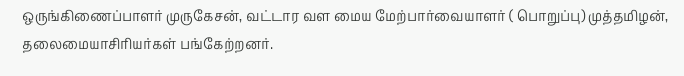ஒருங்கிணைப்பாளர் முருகேசன், வட்டார வள மைய மேற்பார்வையாளர் ( பொறுப்பு) முத்தமிழன், தலைமையாசிரியர்கள் பங்கேற்றனர்.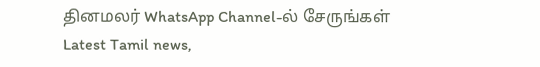தினமலர் WhatsApp Channel-ல் சேருங்கள்
Latest Tamil news,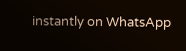instantly on WhatsApp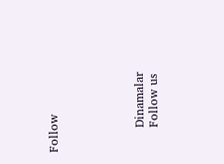Follow





      Dinamalar
      Follow us